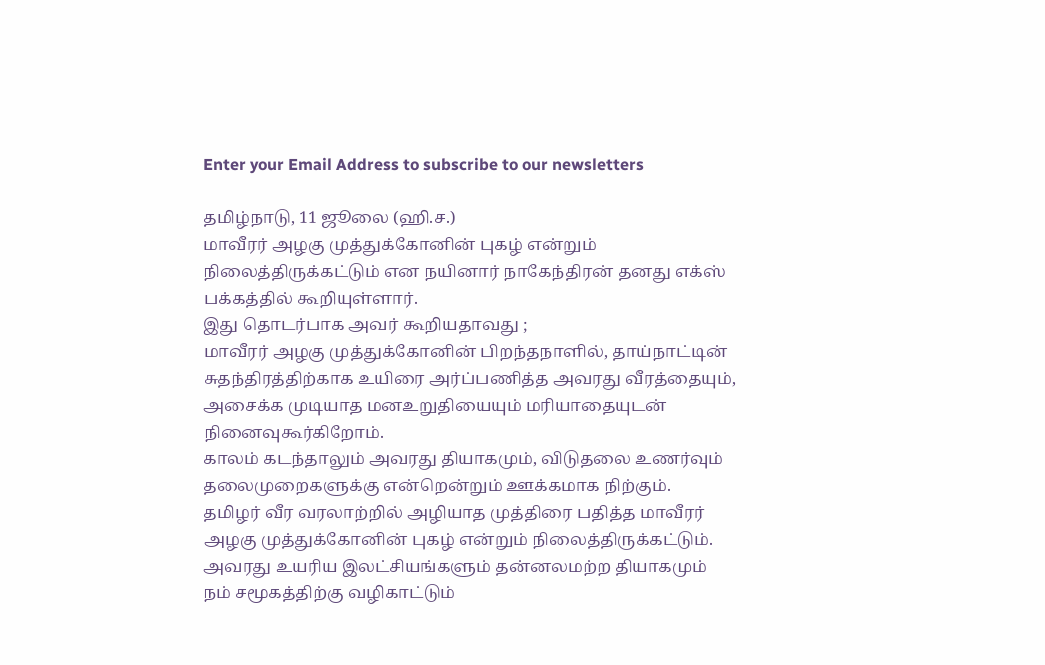Enter your Email Address to subscribe to our newsletters

தமிழ்நாடு, 11 ஜூலை (ஹி.ச.)
மாவீரர் அழகு முத்துக்கோனின் புகழ் என்றும் நிலைத்திருக்கட்டும் என நயினார் நாகேந்திரன் தனது எக்ஸ் பக்கத்தில் கூறியுள்ளார்.
இது தொடர்பாக அவர் கூறியதாவது ;
மாவீரர் அழகு முத்துக்கோனின் பிறந்தநாளில், தாய்நாட்டின் சுதந்திரத்திற்காக உயிரை அர்ப்பணித்த அவரது வீரத்தையும், அசைக்க முடியாத மனஉறுதியையும் மரியாதையுடன் நினைவுகூர்கிறோம்.
காலம் கடந்தாலும் அவரது தியாகமும், விடுதலை உணர்வும் தலைமுறைகளுக்கு என்றென்றும் ஊக்கமாக நிற்கும்.
தமிழர் வீர வரலாற்றில் அழியாத முத்திரை பதித்த மாவீரர் அழகு முத்துக்கோனின் புகழ் என்றும் நிலைத்திருக்கட்டும்.
அவரது உயரிய இலட்சியங்களும் தன்னலமற்ற தியாகமும் நம் சமூகத்திற்கு வழிகாட்டும்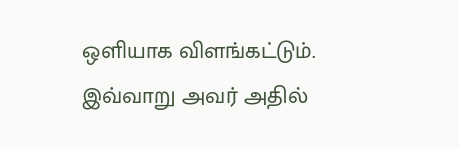ஒளியாக விளங்கட்டும்.
இவ்வாறு அவர் அதில்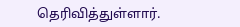தெரிவித்துள்ளார்.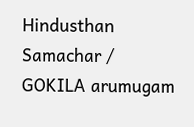Hindusthan Samachar / GOKILA arumugam